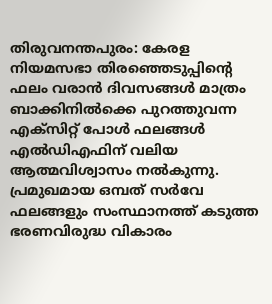തിരുവനന്തപുരം: കേരള നിയമസഭാ തിരഞ്ഞെടുപ്പിന്റെ ഫലം വരാൻ ദിവസങ്ങൾ മാത്രം ബാക്കിനിൽക്കെ പുറത്തുവന്ന എക്സിറ്റ് പോൾ ഫലങ്ങൾ എൽഡിഎഫിന് വലിയ ആത്മവിശ്വാസം നൽകുന്നു. പ്രമുഖമായ ഒമ്പത് സർവേ ഫലങ്ങളും സംസ്ഥാനത്ത് കടുത്ത ഭരണവിരുദ്ധ വികാരം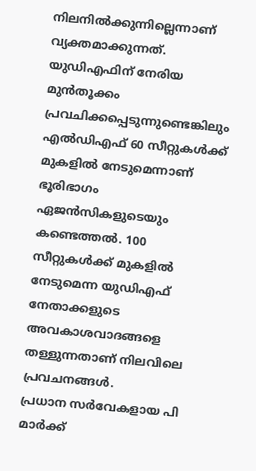നിലനിൽക്കുന്നില്ലെന്നാണ് വ്യക്തമാക്കുന്നത്. യുഡിഎഫിന് നേരിയ മുൻതൂക്കം പ്രവചിക്കപ്പെടുന്നുണ്ടെങ്കിലും എൽഡിഎഫ് 60 സീറ്റുകൾക്ക് മുകളിൽ നേടുമെന്നാണ് ഭൂരിഭാഗം ഏജൻസികളുടെയും കണ്ടെത്തൽ. 100 സീറ്റുകൾക്ക് മുകളിൽ നേടുമെന്ന യുഡിഎഫ് നേതാക്കളുടെ അവകാശവാദങ്ങളെ തള്ളുന്നതാണ് നിലവിലെ പ്രവചനങ്ങൾ.
പ്രധാന സർവേകളായ പി മാർക്ക്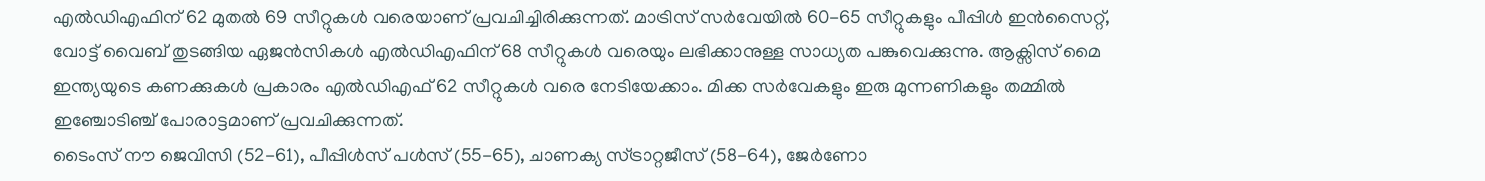എൽഡിഎഫിന് 62 മുതൽ 69 സീറ്റുകൾ വരെയാണ് പ്രവചിച്ചിരിക്കുന്നത്. മാട്രിസ് സർവേയിൽ 60-65 സീറ്റുകളും പീപ്പിൾ ഇൻസൈറ്റ്, വോട്ട് വൈബ് തുടങ്ങിയ ഏജൻസികൾ എൽഡിഎഫിന് 68 സീറ്റുകൾ വരെയും ലഭിക്കാനുള്ള സാധ്യത പങ്കുവെക്കുന്നു. ആക്സിസ് മൈ ഇന്ത്യയുടെ കണക്കുകൾ പ്രകാരം എൽഡിഎഫ് 62 സീറ്റുകൾ വരെ നേടിയേക്കാം. മിക്ക സർവേകളും ഇരു മുന്നണികളും തമ്മിൽ ഇഞ്ചോടിഞ്ച് പോരാട്ടമാണ് പ്രവചിക്കുന്നത്.
ടൈംസ് നൗ ജെവിസി (52-61), പീപ്പിൾസ് പൾസ് (55-65), ചാണക്യ സ്ട്രാറ്റജീസ് (58-64), ജേർണോ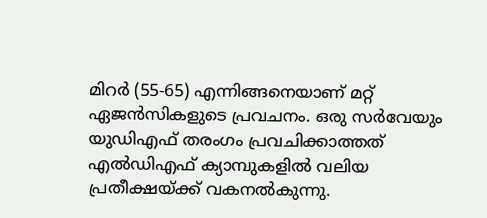മിറർ (55-65) എന്നിങ്ങനെയാണ് മറ്റ് ഏജൻസികളുടെ പ്രവചനം. ഒരു സർവേയും യുഡിഎഫ് തരംഗം പ്രവചിക്കാത്തത് എൽഡിഎഫ് ക്യാമ്പുകളിൽ വലിയ പ്രതീക്ഷയ്ക്ക് വകനൽകുന്നു.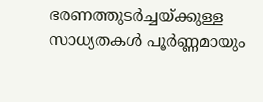ഭരണത്തുടർച്ചയ്ക്കുള്ള സാധ്യതകൾ പൂർണ്ണമായും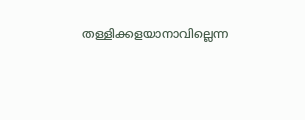തള്ളിക്കളയാനാവില്ലെന്ന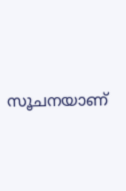സൂചനയാണ്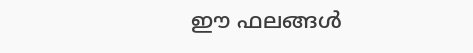ഈ ഫലങ്ങൾ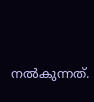നൽകുന്നത്.